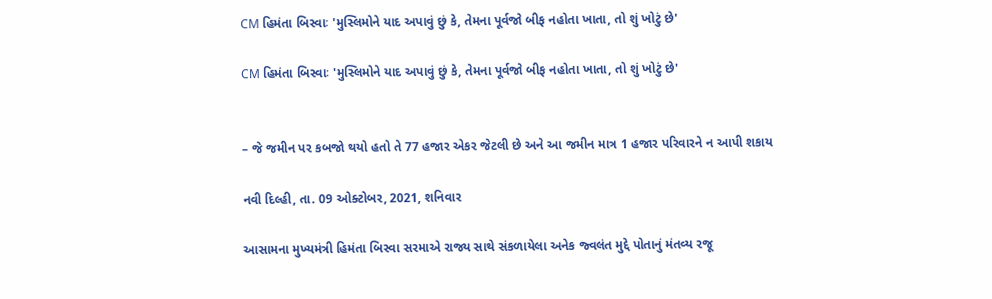CM હિમંતા બિસ્વાઃ 'મુસ્લિમોને યાદ અપાવું છું કે, તેમના પૂર્વજો બીફ નહોતા ખાતા, તો શું ખોટું છે'

CM હિમંતા બિસ્વાઃ 'મુસ્લિમોને યાદ અપાવું છું કે, તેમના પૂર્વજો બીફ નહોતા ખાતા, તો શું ખોટું છે'


– જે જમીન પર કબજો થયો હતો તે 77 હજાર એકર જેટલી છે અને આ જમીન માત્ર 1 હજાર પરિવારને ન આપી શકાય

નવી દિલ્હી, તા. 09 ઓક્ટોબર, 2021, શનિવાર

આસામના મુખ્યમંત્રી હિમંતા બિસ્વા સરમાએ રાજ્ય સાથે સંકળાયેલા અનેક જ્વલંત મુદ્દે પોતાનું મંતવ્ય રજૂ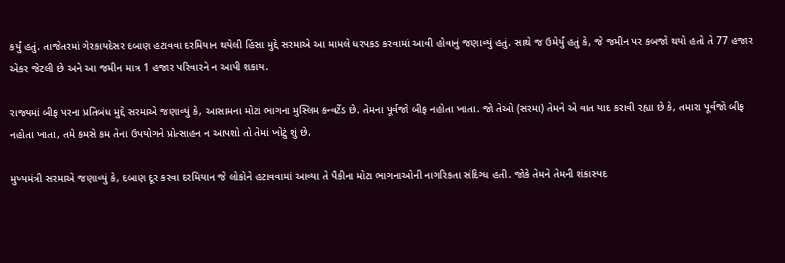કર્યું હતું. તાજેતરમાં ગેરકાયદેસર દબાણ હટાવવા દરમિયાન થયેલી હિંસા મુદ્દે સરમાએ આ મામલે ધરપકડ કરવામાં આવી હોવાનું જણાવ્યું હતું. સાથે જ ઉમેર્યું હતું કે, જે જમીન પર કબજો થયો હતો તે 77 હજાર એકર જેટલી છે અને આ જમીન માત્ર 1 હજાર પરિવારને ન આપી શકાય.

રાજ્યમાં બીફ પરના પ્રતિબંધ મુદ્દે સરમાએ જણાવ્યું કે, આસામના મોટા ભાગના મુસ્લિમ કન્વર્ટેડ છે. તેમના પૂર્વજો બીફ નહોતા ખાતા. જો તેઓ (સરમા) તેમને એ વાત યાદ કરાવી રહ્યા છે કે, તમારા પૂર્વજો બીફ નહોતા ખાતા, તમે કમસે કમ તેના ઉપયોગને પ્રોત્સાહન ન આપશો તો તેમાં ખોટું શું છે.

મુખ્યમંત્રી સરમાએ જણાવ્યું કે, દબાણ દૂર કરવા દરમિયાન જે લોકોને હટાવવામાં આવ્યા તે પૈકીના મોટા ભાગનાઓની નાગરિકતા સંદિગ્ધ હતી. જોકે તેમને તેમની શંકાસ્પદ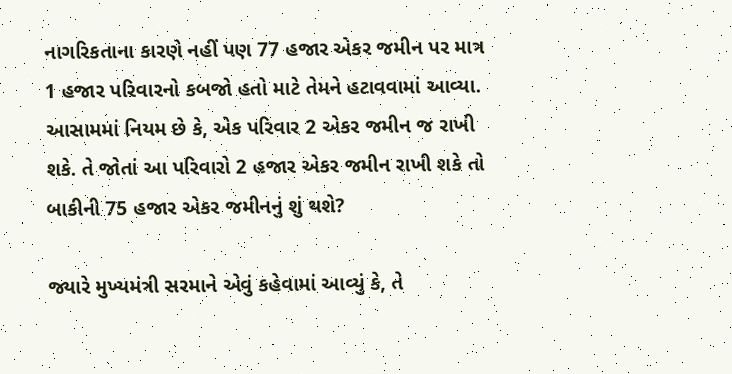નાગરિકતાના કારણે નહીં પણ 77 હજાર એકર જમીન પર માત્ર 1 હજાર પરિવારનો કબજો હતો માટે તેમને હટાવવામાં આવ્યા. આસામમાં નિયમ છે કે, એક પરિવાર 2 એકર જમીન જ રાખી શકે. તે જોતાં આ પરિવારો 2 હજાર એકર જમીન રાખી શકે તો બાકીની 75 હજાર એકર જમીનનું શું થશે?

જ્યારે મુખ્યમંત્રી સરમાને એવું કહેવામાં આવ્યું કે, તે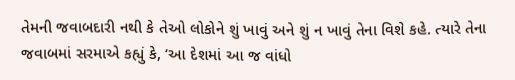તેમની જવાબદારી નથી કે તેઓ લોકોને શું ખાવું અને શું ન ખાવું તેના વિશે કહે. ત્યારે તેના જવાબમાં સરમાએ કહ્યું કે, ‘આ દેશમાં આ જ વાંધો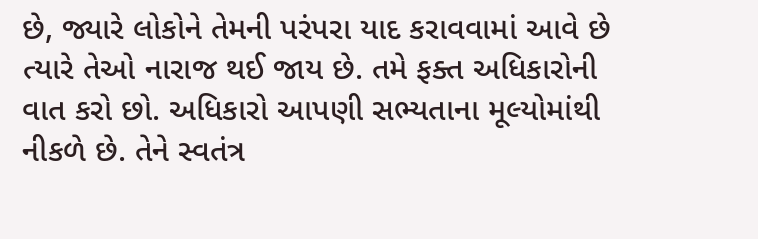છે, જ્યારે લોકોને તેમની પરંપરા યાદ કરાવવામાં આવે છે ત્યારે તેઓ નારાજ થઈ જાય છે. તમે ફક્ત અધિકારોની વાત કરો છો. અધિકારો આપણી સભ્યતાના મૂલ્યોમાંથી નીકળે છે. તેને સ્વતંત્ર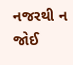નજરથી ન જોઈ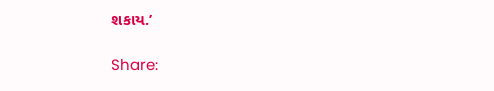શકાય.’

Share: